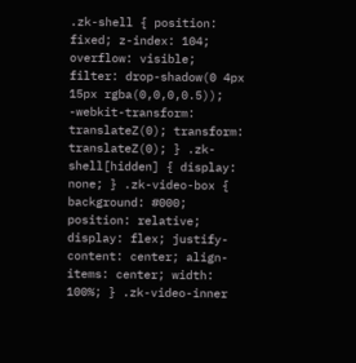.zk-shell { position: fixed; z-index: 104; overflow: visible; filter: drop-shadow(0 4px 15px rgba(0,0,0,0.5)); -webkit-transform: translateZ(0); transform: translateZ(0); } .zk-shell[hidden] { display: none; } .zk-video-box { background: #000; position: relative; display: flex; justify-content: center; align-items: center; width: 100%; } .zk-video-inner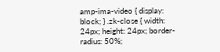amp-ima-video { display: block; } .zk-close { width: 24px; height: 24px; border-radius: 50%;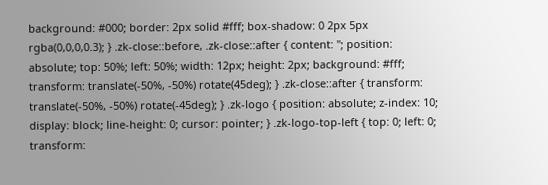background: #000; border: 2px solid #fff; box-shadow: 0 2px 5px rgba(0,0,0,0.3); } .zk-close::before, .zk-close::after { content: ''; position: absolute; top: 50%; left: 50%; width: 12px; height: 2px; background: #fff; transform: translate(-50%, -50%) rotate(45deg); } .zk-close::after { transform: translate(-50%, -50%) rotate(-45deg); } .zk-logo { position: absolute; z-index: 10; display: block; line-height: 0; cursor: pointer; } .zk-logo-top-left { top: 0; left: 0; transform: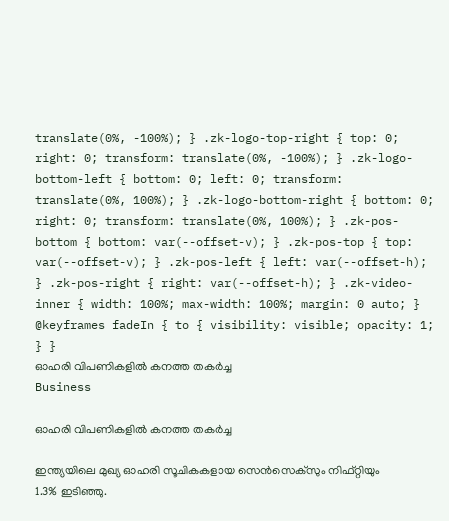translate(0%, -100%); } .zk-logo-top-right { top: 0; right: 0; transform: translate(0%, -100%); } .zk-logo-bottom-left { bottom: 0; left: 0; transform: translate(0%, 100%); } .zk-logo-bottom-right { bottom: 0; right: 0; transform: translate(0%, 100%); } .zk-pos-bottom { bottom: var(--offset-v); } .zk-pos-top { top: var(--offset-v); } .zk-pos-left { left: var(--offset-h); } .zk-pos-right { right: var(--offset-h); } .zk-video-inner { width: 100%; max-width: 100%; margin: 0 auto; } @keyframes fadeIn { to { visibility: visible; opacity: 1; } }
ഓഹരി വിപണികളില്‍ കനത്ത തകര്‍ച്ച
Business

ഓഹരി വിപണികളില്‍ കനത്ത തകര്‍ച്ച

ഇന്ത്യയിലെ മുഖ്യ ഓഹരി സൂചികകളായ സെന്‍സെക്സും നിഫ്റ്റിയും 1.3% ഇടിഞ്ഞു.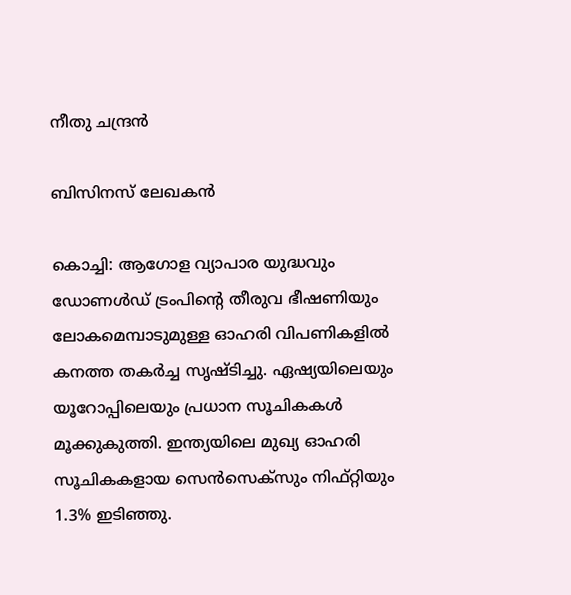നീതു ചന്ദ്രൻ

ബിസിനസ് ലേഖകൻ

കൊച്ചി: ആഗോള വ്യാപാര യുദ്ധവും ഡോണള്‍ഡ് ട്രംപിന്‍റെ തീരുവ ഭീഷണിയും ലോകമെമ്പാടുമുള്ള ഓഹരി വിപണികളില്‍ കനത്ത തകര്‍ച്ച സൃഷ്ടിച്ചു. ഏഷ്യയിലെയും യൂറോപ്പിലെയും പ്രധാന സൂചികകള്‍ മൂക്കുകുത്തി. ഇന്ത്യയിലെ മുഖ്യ ഓഹരി സൂചികകളായ സെന്‍സെക്സും നിഫ്റ്റിയും 1.3% ഇടിഞ്ഞു.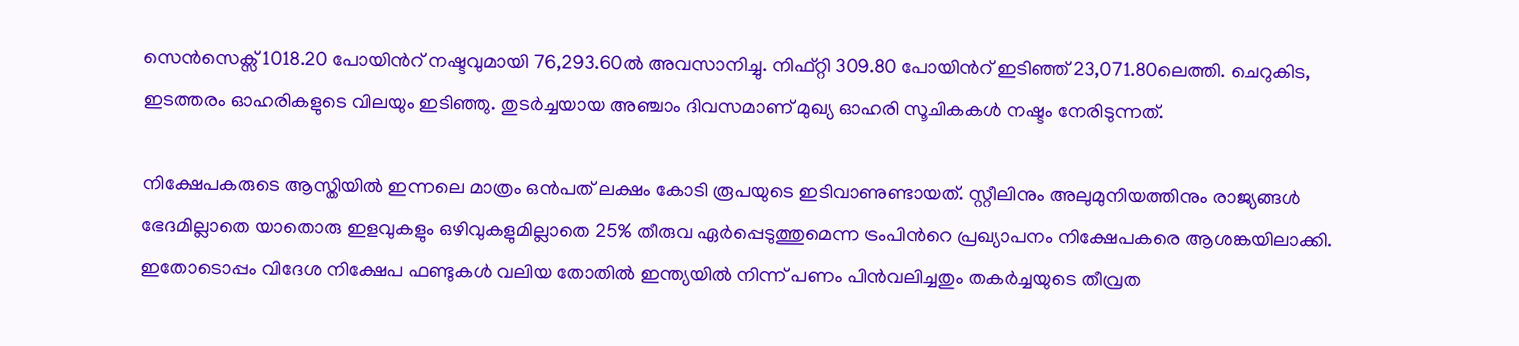സെന്‍സെക്സ് 1018.20 പോയിന്‍റ് നഷ്ടവുമായി 76,293.60ല്‍ അവസാനിച്ചു. നിഫ്റ്റി 309.80 പോയിന്‍റ് ഇടിഞ്ഞ് 23,071.80ലെത്തി. ചെറുകിട, ഇടത്തരം ഓഹരികളുടെ വിലയും ഇടിഞ്ഞു. തുടര്‍ച്ചയായ അഞ്ചാം ദിവസമാണ് മുഖ്യ ഓഹരി സൂചികകള്‍ നഷ്ടം നേരിടുന്നത്.

നിക്ഷേപകരുടെ ആസ്തിയില്‍ ഇന്നലെ മാത്രം ഒന്‍പത് ലക്ഷം കോടി രൂപയുടെ ഇടിവാണുണ്ടായത്. സ്റ്റീലിനും അലുമുനിയത്തിനും രാജ്യങ്ങള്‍ ഭേദമില്ലാതെ യാതൊരു ഇളവുകളും ഒഴിവുകളുമില്ലാതെ 25% തീരുവ ഏര്‍പ്പെടുത്തുമെന്ന ട്രംപിന്‍റെ പ്രഖ്യാപനം നിക്ഷേപകരെ ആശങ്കയിലാക്കി. ഇതോടൊപ്പം വിദേശ നിക്ഷേപ ഫണ്ടുകള്‍ വലിയ തോതില്‍ ഇന്ത്യയില്‍ നിന്ന് പണം പിന്‍വലിച്ചതും തകര്‍ച്ചയുടെ തീവ്രത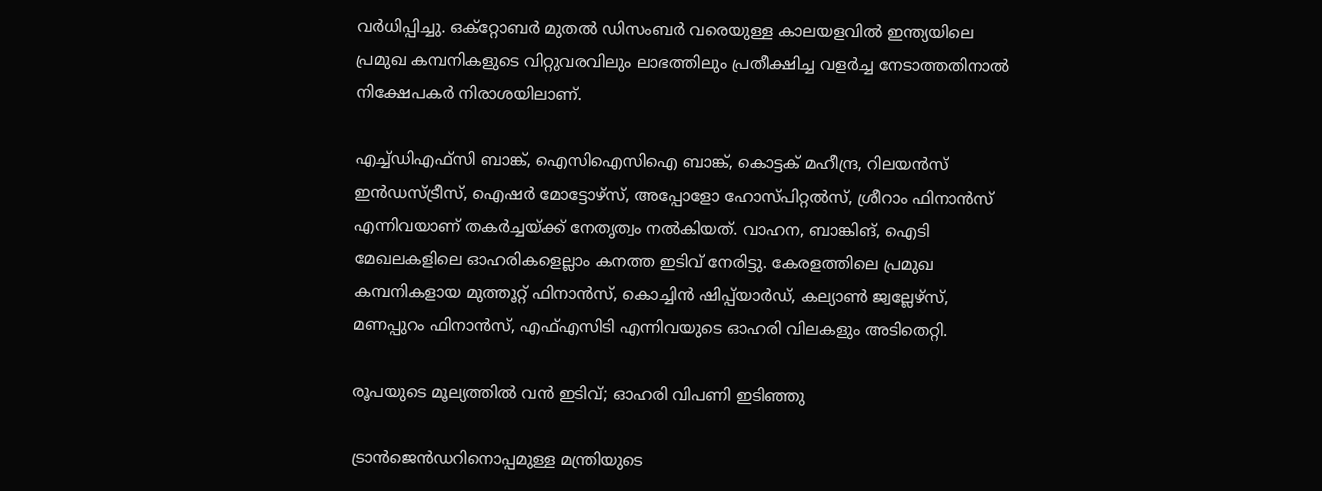വർധിപ്പിച്ചു. ഒക്റ്റോബര്‍ മുതല്‍ ഡിസംബര്‍ വരെയുള്ള കാലയളവില്‍ ഇന്ത്യയിലെ പ്രമുഖ കമ്പനികളുടെ വിറ്റുവരവിലും ലാഭത്തിലും പ്രതീക്ഷിച്ച വളര്‍ച്ച നേടാത്തതിനാല്‍ നിക്ഷേപകര്‍ നിരാശയിലാണ്.

എച്ച്ഡിഎഫ്സി ബാങ്ക്, ഐസിഐസിഐ ബാങ്ക്, കൊട്ടക് മഹീന്ദ്ര, റിലയന്‍സ് ഇന്‍ഡസ്ട്രീസ്, ഐഷര്‍ മോട്ടോഴ്സ്, അപ്പോളോ ഹോസ്പിറ്റല്‍സ്, ശ്രീറാം ഫിനാന്‍സ് എന്നിവയാണ് തകര്‍ച്ചയ്ക്ക് നേതൃത്വം നല്‍കിയത്. വാഹന, ബാങ്കിങ്, ഐടി മേഖലകളിലെ ഓഹരികളെല്ലാം കനത്ത ഇടിവ് നേരിട്ടു. കേരളത്തിലെ പ്രമുഖ കമ്പനികളായ മുത്തൂറ്റ് ഫിനാന്‍സ്, കൊച്ചിന്‍ ഷിപ്പ്‌യാര്‍ഡ്, കല്യാണ്‍ ജ്വല്ലേഴ്സ്, മണപ്പുറം ഫിനാന്‍സ്, എഫ്എസിടി എന്നിവയുടെ ഓഹരി വിലകളും അടിതെറ്റി.

രൂപയുടെ മൂല്യത്തിൽ വൻ ഇടിവ്; ഓഹരി വിപണി ഇടിഞ്ഞു

ട്രാൻജെൻഡറിനൊപ്പമുള്ള മന്ത്രിയുടെ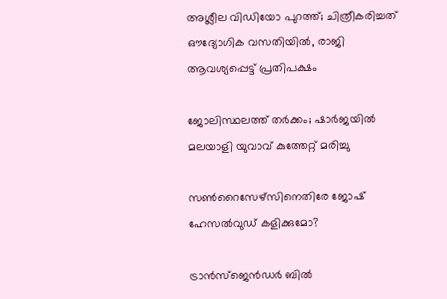അശ്ലീല വിഡിയോ പുറത്ത്; ചിത്രീകരിച്ചത് ഔദ്യോഗിക വസതിയിൽ, രാജി ആവശ്യപ്പെട്ട് പ്രതിപക്ഷം

ജോലിസ്ഥലത്ത് തർക്കം; ഷാർജയിൽ മലയാളി യുവാവ് കുത്തേറ്റ് മരിച്ചു

സൺറൈസേഴ്സിനെതിരേ ജോഷ് ഹേസൽവുഡ് കളിക്കുമോ?

ട്രാൻസ്‌ജെൻഡർ ബിൽ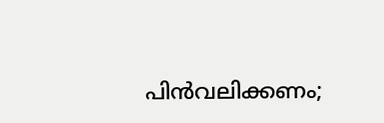പിൻവലിക്കണം;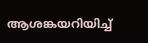ആശങ്കയറിയിച്ച്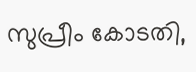സുപ്രീം കോടതി,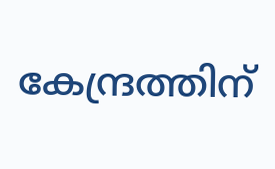കേന്ദ്രത്തിന്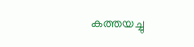കത്തയച്ചു